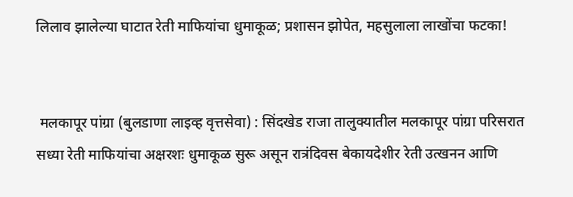लिलाव झालेल्या घाटात रेती माफियांचा धुमाकूळ; प्रशासन झोपेत, महसुलाला लाखोंचा फटका!


 मलकापूर पांग्रा (बुलडाणा लाइव्ह वृत्तसेवा) : सिंदखेड राजा तालुक्यातील मलकापूर पांग्रा परिसरात सध्या रेती माफियांचा अक्षरशः धुमाकूळ सुरू असून रात्रंदिवस बेकायदेशीर रेती उत्खनन आणि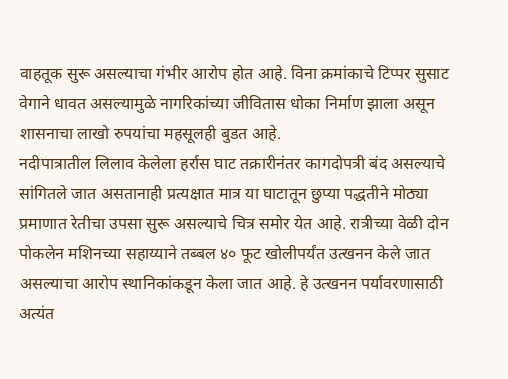वाहतूक सुरू असल्याचा गंभीर आरोप होत आहे. विना क्रमांकाचे टिप्पर सुसाट वेगाने धावत असल्यामुळे नागरिकांच्या जीवितास धोका निर्माण झाला असून शासनाचा लाखो रुपयांचा महसूलही बुडत आहे.
नदीपात्रातील लिलाव केलेला हर्रास घाट तक्रारीनंतर कागदोपत्री बंद असल्याचे सांगितले जात असतानाही प्रत्यक्षात मात्र या घाटातून छुप्या पद्धतीने मोठ्या प्रमाणात रेतीचा उपसा सुरू असल्याचे चित्र समोर येत आहे. रात्रीच्या वेळी दोन पोकलेन मशिनच्या सहाय्याने तब्बल ४० फूट खोलीपर्यंत उत्खनन केले जात असल्याचा आरोप स्थानिकांकडून केला जात आहे. हे उत्खनन पर्यावरणासाठी अत्यंत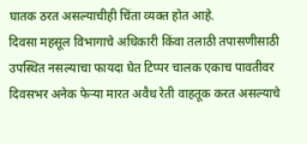घातक ठरत असल्याचीही चिंता व्यक्त होत आहे.
दिवसा महसूल विभागाचे अधिकारी किंवा तलाठी तपासणीसाठी उपस्थित नसल्याचा फायदा घेत टिप्पर चालक एकाच पावतीवर दिवसभर अनेक फेऱ्या मारत अवैध रेती वाहतूक करत असल्याचे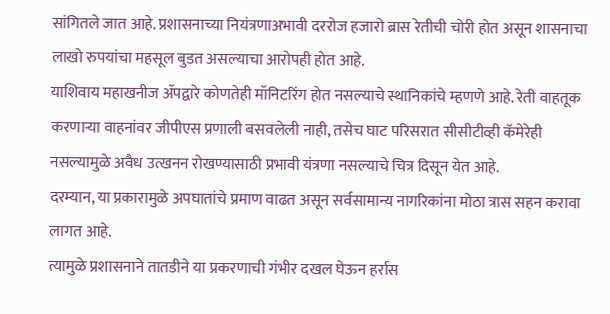सांगितले जात आहे. प्रशासनाच्या नियंत्रणाअभावी दररोज हजारो ब्रास रेतीची चोरी होत असून शासनाचा लाखो रुपयांचा महसूल बुडत असल्याचा आरोपही होत आहे.
याशिवाय महाखनीज ॲपद्वारे कोणतेही मॉनिटरिंग होत नसल्याचे स्थानिकांचे म्हणणे आहे. रेती वाहतूक करणाऱ्या वाहनांवर जीपीएस प्रणाली बसवलेली नाही, तसेच घाट परिसरात सीसीटीव्ही कॅमेरेही नसल्यामुळे अवैध उत्खनन रोखण्यासाठी प्रभावी यंत्रणा नसल्याचे चित्र दिसून येत आहे.
दरम्यान, या प्रकारामुळे अपघातांचे प्रमाण वाढत असून सर्वसामान्य नागरिकांना मोठा त्रास सहन करावा लागत आहे.
त्यामुळे प्रशासनाने तातडीने या प्रकरणाची गंभीर दखल घेऊन हर्रास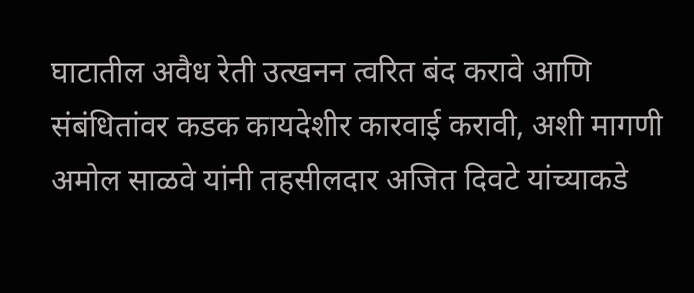घाटातील अवैध रेती उत्खनन त्वरित बंद करावे आणि संबंधितांवर कडक कायदेशीर कारवाई करावी, अशी मागणी अमोल साळवे यांनी तहसीलदार अजित दिवटे यांच्याकडे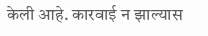केली आहे. कारवाई न झाल्यास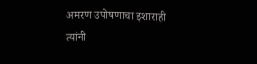अमरण उपोषणाचा इशाराही त्यांनी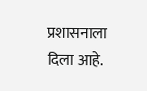प्रशासनाला दिला आहे.